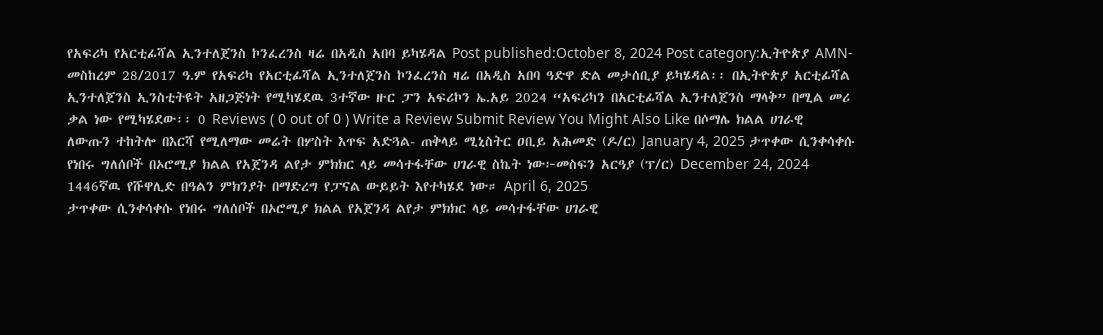የአፍሪካ የአርቲፊሻል ኢንተለጀንስ ኮንፈረንስ ዛሬ በአዲስ አበባ ይካሄዳል Post published:October 8, 2024 Post category:ኢትዮጵያ AMN-መስከረም 28/2017 ዓ.ም የአፍሪካ የአርቲፊሻል ኢንተለጀንስ ኮንፈረንስ ዛሬ በአዲስ አበባ ዓድዋ ድል መታሰቢያ ይካሄዳል፡፡ በኢትዮጵያ አርቲፊሻል ኢንተለጀንስ ኢንስቲትዩት አዘጋጅነት የሚካሄደዉ 3ተኛው ዙር ፓን አፍሪኮን ኤ.አይ 2024 “አፍሪካን በአርቲፊሻል ኢንተለጀንስ ማላቅ” በሚል መሪ ቃል ነው የሚካሄደው፡፡ 0 Reviews ( 0 out of 0 ) Write a Review Submit Review You Might Also Like በሶማሌ ክልል ሀገራዊ ለውጡን ተከትሎ በእርሻ የሚለማው መሬት በሦስት እጥፍ አድጓል- ጠቅላይ ሚኒስትር ዐቢይ አሕመድ (ዶ/ር) January 4, 2025 ታጥቀው ሲንቀሳቀሱ የነበሩ ግለሰቦች በኦሮሚያ ክልል የአጀንዳ ልየታ ምክክር ላይ መሳተፋቸው ሀገራዊ ስኬት ነው፦መስፍን አርዓያ (ፕ/ር) December 24, 2024 1446ኛዉ የሹዋሊድ በዓልን ምክንያት በማድረግ የፓናል ውይይት እየተካሄደ ነው። April 6, 2025
ታጥቀው ሲንቀሳቀሱ የነበሩ ግለሰቦች በኦሮሚያ ክልል የአጀንዳ ልየታ ምክክር ላይ መሳተፋቸው ሀገራዊ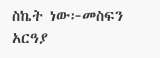ስኬት ነው፦መስፍን አርዓያ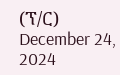(ፕ/ር) December 24, 2024